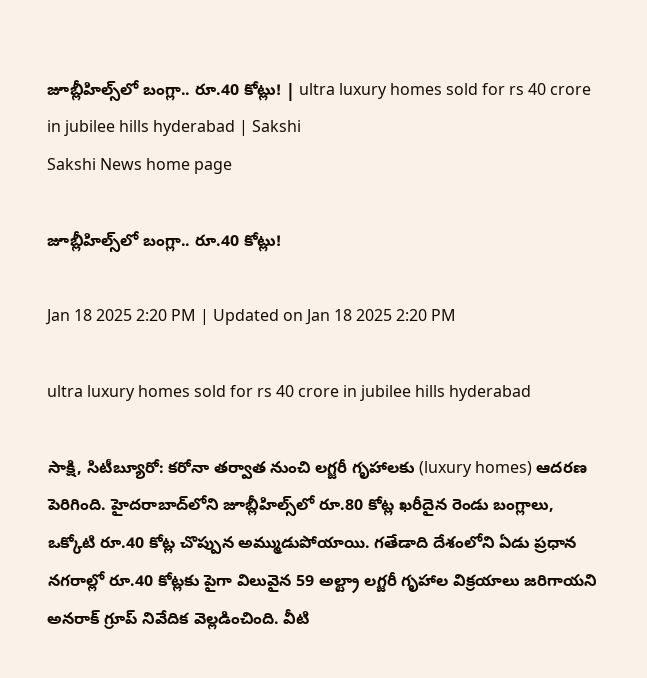జూబ్లీహిల్స్‌లో బంగ్లా.. రూ.40 కోట్లు! | ultra luxury homes sold for rs 40 crore in jubilee hills hyderabad | Sakshi
Sakshi News home page

జూబ్లీహిల్స్‌లో బంగ్లా.. రూ.40 కోట్లు!

Jan 18 2025 2:20 PM | Updated on Jan 18 2025 2:20 PM

ultra luxury homes sold for rs 40 crore in jubilee hills hyderabad

సాక్షి, సిటీబ్యూరో: కరోనా తర్వాత నుంచి లగ్జరీ గృహాలకు (luxury homes) ఆదరణ పెరిగింది. హైదరాబాద్‌లోని జూబ్లీహిల్స్‌లో రూ.80 కోట్ల ఖరీదైన రెండు బంగ్లాలు, ఒక్కోటి రూ.40 కోట్ల చొప్పున అమ్ముడుపోయాయి. గతేడాది దేశంలోని ఏడు ప్రధాన నగరాల్లో రూ.40 కోట్లకు పైగా విలువైన 59 అల్ట్రా లగ్జరీ గృహాల విక్రయాలు జరిగాయని అనరాక్‌ గ్రూప్‌ నివేదిక వెల్లడించింది. వీటి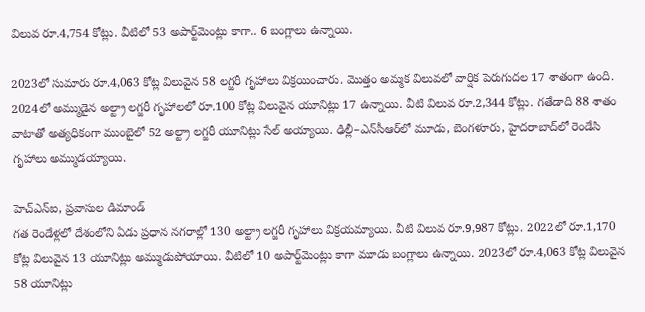విలువ రూ.4,754 కోట్లు. వీటిలో 53 అపార్ట్‌మెంట్లు కాగా.. 6 బంగ్లాలు ఉన్నాయి.

2023లో సుమారు రూ.4,063 కోట్ల విలువైన 58 లగ్జరీ గృహాలు విక్రయించారు. మొత్తం అమ్మక విలువలో వార్షిక పెరుగుదల 17 శాతంగా ఉంది. 2024లో అమ్ముడైన అల్ట్రా లగ్జరీ గృహాలలో రూ.100 కోట్ల విలువైన యూనిట్లు 17 ఉన్నాయి. వీటి విలువ రూ.2,344 కోట్లు. గతేడాది 88 శాతం వాటాతో అత్యధికంగా ముంబైలో 52 అల్ట్రా లగ్జరీ యూనిట్లు సేల్‌ అయ్యాయి. ఢిల్లీ–ఎన్‌సీఆర్‌లో మూడు, బెంగళూరు, హైదరాబాద్‌లో రెండేసి గృహాలు అమ్ముడయ్యాయి.

హెచ్‌ఎన్‌ఐ, ప్రవాసుల డిమాండ్‌
గత రెండేళ్లలో దేశంలోని ఏడు ప్రధాన నగరాల్లో 130 అల్ట్రా లగ్జరీ గృహాలు విక్రయమ్యాయి. వీటి విలువ రూ.9,987 కోట్లు. 2022లో రూ.1,170 కోట్ల విలువైన 13 యూనిట్లు అమ్ముడుపోయాయి. వీటిలో 10 అపార్ట్‌మెంట్లు కాగా మూడు బంగ్లాలు ఉన్నాయి. 2023లో రూ.4,063 కోట్ల విలువైన 58 యూనిట్లు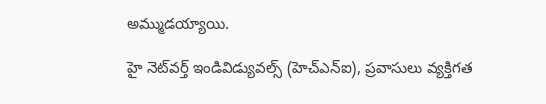అమ్ముడయ్యాయి.

హై నెట్‌వర్త్‌ ఇండివిడ్యువల్స్‌ (హెచ్‌ఎన్‌ఐ), ప్రవాసులు వ్యక్తిగత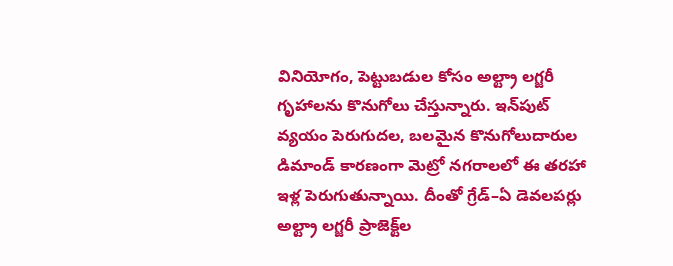వినియోగం, పెట్టుబడుల కోసం అల్ట్రా లగ్జరీ గృహాలను కొనుగోలు చేస్తున్నారు. ఇన్‌పుట్‌ వ్యయం పెరుగుదల, బలమైన కొనుగోలుదారుల డిమాండ్‌ కారణంగా మెట్రో నగరాలలో ఈ తరహా ఇళ్ల పెరుగుతున్నాయి. దీంతో గ్రేడ్‌–ఏ డెవలపర్లు అల్ట్రా లగ్జరీ ప్రాజెక్ట్‌ల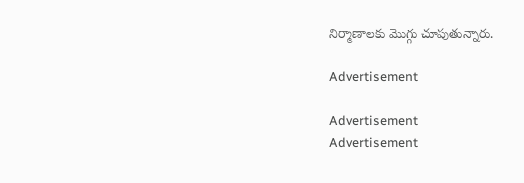నిర్మాణాలకు మొగ్గు చూపుతున్నారు.

Advertisement

Advertisement
Advertisement